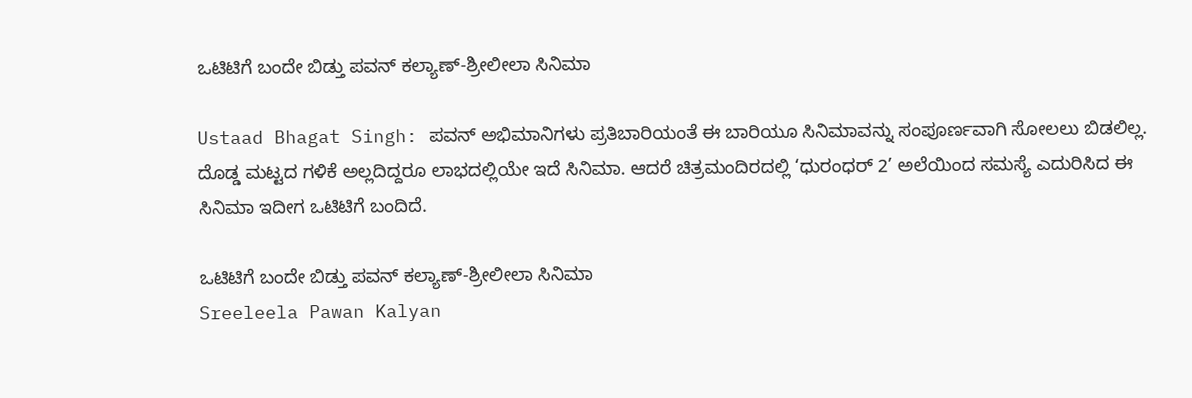ಒಟಿಟಿಗೆ ಬಂದೇ ಬಿಡ್ತು ಪವನ್ ಕಲ್ಯಾಣ್-ಶ್ರೀಲೀಲಾ ಸಿನಿಮಾ

Ustaad Bhagat Singh: ಪವನ್ ಅಭಿಮಾನಿಗಳು ಪ್ರತಿಬಾರಿಯಂತೆ ಈ ಬಾರಿಯೂ ಸಿನಿಮಾವನ್ನು ಸಂಪೂರ್ಣವಾಗಿ ಸೋಲಲು ಬಿಡಲಿಲ್ಲ. ದೊಡ್ಡ ಮಟ್ಟದ ಗಳಿಕೆ ಅಲ್ಲದಿದ್ದರೂ ಲಾಭದಲ್ಲಿಯೇ ಇದೆ ಸಿನಿಮಾ. ಆದರೆ ಚಿತ್ರಮಂದಿರದಲ್ಲಿ ‘ಧುರಂಧರ್ 2’ ಅಲೆಯಿಂದ ಸಮಸ್ಯೆ ಎದುರಿಸಿದ ಈ ಸಿನಿಮಾ ಇದೀಗ ಒಟಿಟಿಗೆ ಬಂದಿದೆ.

ಒಟಿಟಿಗೆ ಬಂದೇ ಬಿಡ್ತು ಪವನ್ ಕಲ್ಯಾಣ್-ಶ್ರೀಲೀಲಾ ಸಿನಿಮಾ
Sreeleela Pawan Kalyan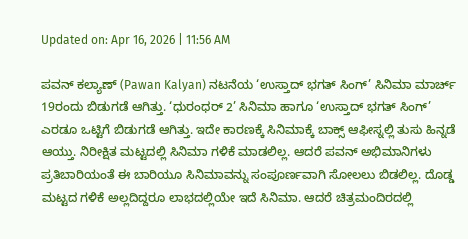Updated on: Apr 16, 2026 | 11:56 AM

ಪವನ್ ಕಲ್ಯಾಣ್ (Pawan Kalyan) ನಟನೆಯ ‘ಉಸ್ತಾದ್ ಭಗತ್ ಸಿಂಗ್’ ಸಿನಿಮಾ ಮಾರ್ಚ್ 19ರಂದು ಬಿಡುಗಡೆ ಆಗಿತ್ತು. ‘ಧುರಂಧರ್ 2’ ಸಿನಿಮಾ ಹಾಗೂ ‘ಉಸ್ತಾದ್ ಭಗತ್ ಸಿಂಗ್’ ಎರಡೂ ಒಟ್ಟಿಗೆ ಬಿಡುಗಡೆ ಆಗಿತ್ತು. ಇದೇ ಕಾರಣಕ್ಕೆ ಸಿನಿಮಾಕ್ಕೆ ಬಾಕ್ಸ್ ಆಫೀಸ್ನಲ್ಲಿ ತುಸು ಹಿನ್ನಡೆ ಆಯ್ತು. ನಿರೀಕ್ಷಿತ ಮಟ್ಟದಲ್ಲಿ ಸಿನಿಮಾ ಗಳಿಕೆ ಮಾಡಲಿಲ್ಲ. ಆದರೆ ಪವನ್ ಅಭಿಮಾನಿಗಳು ಪ್ರತಿಬಾರಿಯಂತೆ ಈ ಬಾರಿಯೂ ಸಿನಿಮಾವನ್ನು ಸಂಪೂರ್ಣವಾಗಿ ಸೋಲಲು ಬಿಡಲಿಲ್ಲ. ದೊಡ್ಡ ಮಟ್ಟದ ಗಳಿಕೆ ಅಲ್ಲದಿದ್ದರೂ ಲಾಭದಲ್ಲಿಯೇ ಇದೆ ಸಿನಿಮಾ. ಆದರೆ ಚಿತ್ರಮಂದಿರದಲ್ಲಿ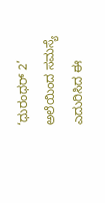‘ಧುರಂಧರ್ 2’ ಅಲೆಯಿಂದ ಸಮಸ್ಯೆ ಎದುರಿಸಿದ ಈ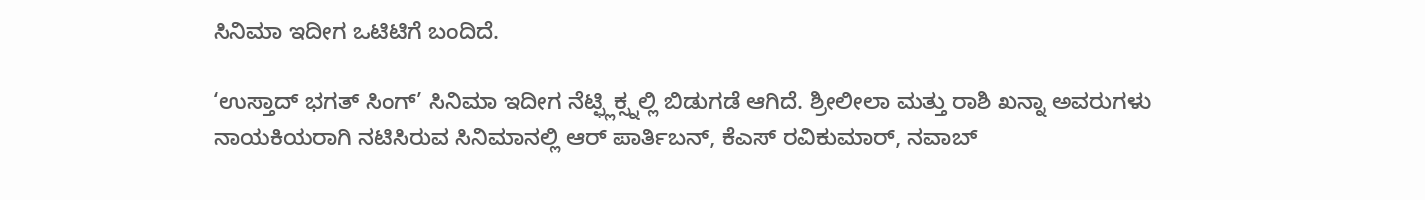ಸಿನಿಮಾ ಇದೀಗ ಒಟಿಟಿಗೆ ಬಂದಿದೆ.

‘ಉಸ್ತಾದ್ ಭಗತ್ ಸಿಂಗ್’ ಸಿನಿಮಾ ಇದೀಗ ನೆಟ್ಫ್ಲಿಕ್ಸ್ನಲ್ಲಿ ಬಿಡುಗಡೆ ಆಗಿದೆ. ಶ್ರೀಲೀಲಾ ಮತ್ತು ರಾಶಿ ಖನ್ನಾ ಅವರುಗಳು ನಾಯಕಿಯರಾಗಿ ನಟಿಸಿರುವ ಸಿನಿಮಾನಲ್ಲಿ ಆರ್ ಪಾರ್ತಿಬನ್, ಕೆಎಸ್ ರವಿಕುಮಾರ್, ನವಾಬ್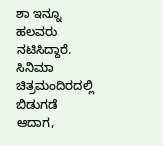ಶಾ ಇನ್ನೂ ಹಲವರು ನಟಿಸಿದ್ದಾರೆ. ಸಿನಿಮಾ ಚಿತ್ರಮಂದಿರದಲ್ಲಿ ಬಿಡುಗಡೆ ಆದಾಗ,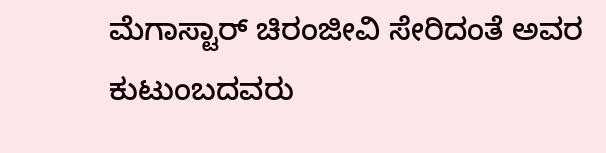ಮೆಗಾಸ್ಟಾರ್ ಚಿರಂಜೀವಿ ಸೇರಿದಂತೆ ಅವರ ಕುಟುಂಬದವರು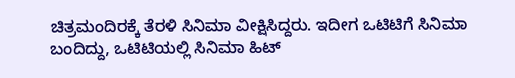ಚಿತ್ರಮಂದಿರಕ್ಕೆ ತೆರಳಿ ಸಿನಿಮಾ ವೀಕ್ಷಿಸಿದ್ದರು. ಇದೀಗ ಒಟಿಟಿಗೆ ಸಿನಿಮಾ ಬಂದಿದ್ದು, ಒಟಿಟಿಯಲ್ಲಿ ಸಿನಿಮಾ ಹಿಟ್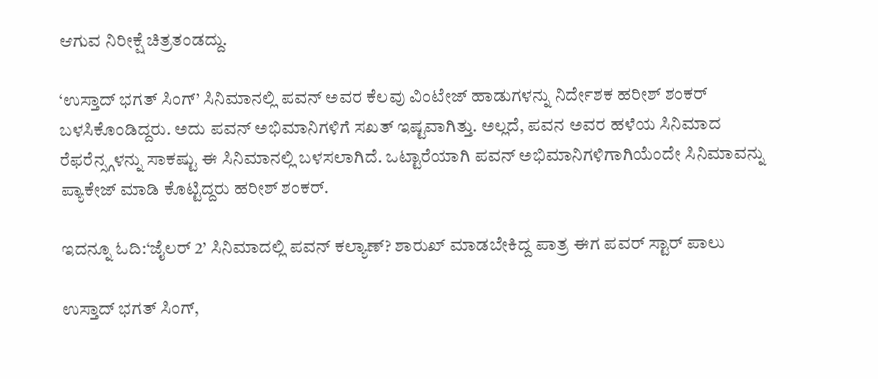ಆಗುವ ನಿರೀಕ್ಷೆ ಚಿತ್ರತಂಡದ್ದು.

‘ಉಸ್ತಾದ್ ಭಗತ್ ಸಿಂಗ್’ ಸಿನಿಮಾನಲ್ಲಿ ಪವನ್ ಅವರ ಕೆಲವು ವಿಂಟೇಜ್ ಹಾಡುಗಳನ್ನು ನಿರ್ದೇಶಕ ಹರೀಶ್ ಶಂಕರ್ ಬಳಸಿಕೊಂಡಿದ್ದರು. ಅದು ಪವನ್ ಅಭಿಮಾನಿಗಳಿಗೆ ಸಖತ್ ಇಷ್ಟವಾಗಿತ್ತು. ಅಲ್ಲದೆ, ಪವನ ಅವರ ಹಳೆಯ ಸಿನಿಮಾದ ರೆಫರೆನ್ಸ್ಗಳನ್ನು ಸಾಕಷ್ಟು ಈ ಸಿನಿಮಾನಲ್ಲಿ ಬಳಸಲಾಗಿದೆ. ಒಟ್ಟಾರೆಯಾಗಿ ಪವನ್ ಅಭಿಮಾನಿಗಳಿಗಾಗಿಯೆಂದೇ ಸಿನಿಮಾವನ್ನು ಪ್ಯಾಕೇಜ್ ಮಾಡಿ ಕೊಟ್ಟಿದ್ದರು ಹರೀಶ್ ಶಂಕರ್.

ಇದನ್ನೂ ಓದಿ:‘ಜೈಲರ್ 2’ ಸಿನಿಮಾದಲ್ಲಿ ಪವನ್ ಕಲ್ಯಾಣ್? ಶಾರುಖ್ ಮಾಡಬೇಕಿದ್ದ ಪಾತ್ರ ಈಗ ಪವರ್ ಸ್ಟಾರ್ ಪಾಲು

ಉಸ್ತಾದ್ ಭಗತ್ ಸಿಂಗ್,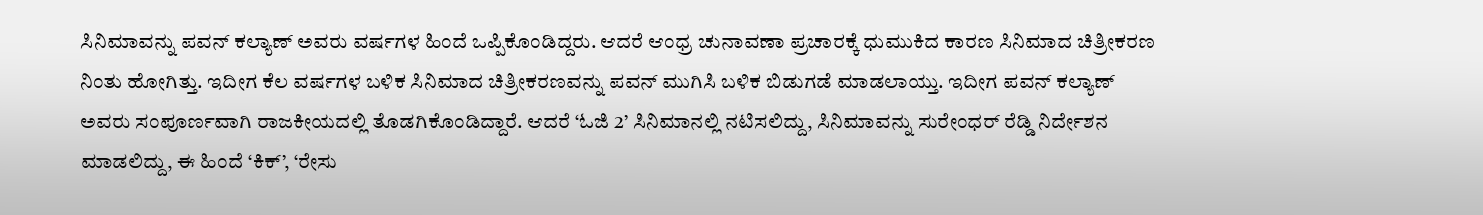ಸಿನಿಮಾವನ್ನು ಪವನ್ ಕಲ್ಯಾಣ್ ಅವರು ವರ್ಷಗಳ ಹಿಂದೆ ಒಪ್ಪಿಕೊಂಡಿದ್ದರು. ಆದರೆ ಆಂಧ್ರ ಚುನಾವಣಾ ಪ್ರಚಾರಕ್ಕೆ ಧುಮುಕಿದ ಕಾರಣ ಸಿನಿಮಾದ ಚಿತ್ರೀಕರಣ ನಿಂತು ಹೋಗಿತ್ತು. ಇದೀಗ ಕೆಲ ವರ್ಷಗಳ ಬಳಿಕ ಸಿನಿಮಾದ ಚಿತ್ರೀಕರಣವನ್ನು ಪವನ್ ಮುಗಿಸಿ ಬಳಿಕ ಬಿಡುಗಡೆ ಮಾಡಲಾಯ್ತು. ಇದೀಗ ಪವನ್ ಕಲ್ಯಾಣ್ ಅವರು ಸಂಪೂರ್ಣವಾಗಿ ರಾಜಕೀಯದಲ್ಲಿ ತೊಡಗಿಕೊಂಡಿದ್ದಾರೆ. ಆದರೆ ‘ಓಜಿ 2’ ಸಿನಿಮಾನಲ್ಲಿ ನಟಿಸಲಿದ್ದು, ಸಿನಿಮಾವನ್ನು ಸುರೇಂಧರ್ ರೆಡ್ಡಿ ನಿರ್ದೇಶನ ಮಾಡಲಿದ್ದು, ಈ ಹಿಂದೆ ‘ಕಿಕ್’, ‘ರೇಸು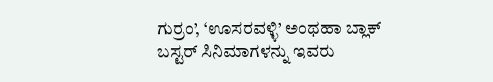ಗುರ್ರಂ’, ‘ಊಸರವಳ್ಳಿ’ ಅಂಥಹಾ ಬ್ಲಾಕ್ ಬಸ್ಟರ್ ಸಿನಿಮಾಗಳನ್ನು ಇವರು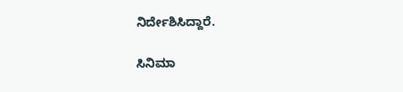ನಿರ್ದೇಶಿಸಿದ್ದಾರೆ.

ಸಿನಿಮಾ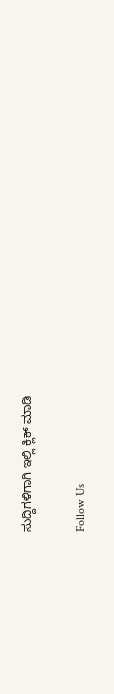ಸುದ್ದಿಗಳಿಗಾಗಿ ಇಲ್ಲಿ ಕ್ಲಿಕ್ ಮಾಡಿ

Follow Us